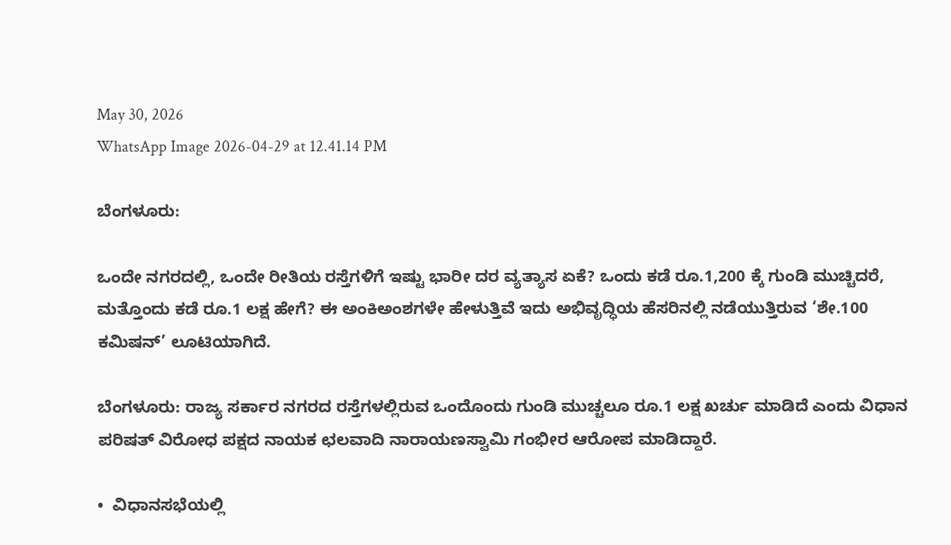May 30, 2026
WhatsApp Image 2026-04-29 at 12.41.14 PM

ಬೆಂಗಳೂರು:

ಒಂದೇ ನಗರದಲ್ಲಿ, ಒಂದೇ ರೀತಿಯ ರಸ್ತೆಗಳಿಗೆ ಇಷ್ಟು ಭಾರೀ ದರ ವ್ಯತ್ಯಾಸ ಏಕೆ? ಒಂದು ಕಡೆ ರೂ.1,200 ಕ್ಕೆ ಗುಂಡಿ ಮುಚ್ಚಿದರೆ, ಮತ್ತೊಂದು ಕಡೆ ರೂ.1 ಲಕ್ಷ ಹೇಗೆ? ಈ ಅಂಕಿಅಂಶಗಳೇ ಹೇಳುತ್ತಿವೆ ಇದು ಅಭಿವೃದ್ಧಿಯ ಹೆಸರಿನಲ್ಲಿ ನಡೆಯುತ್ತಿರುವ ‘ಶೇ.100 ಕಮಿಷನ್’ ಲೂಟಿಯಾಗಿದೆ.

ಬೆಂಗಳೂರು: ರಾಜ್ಯ ಸರ್ಕಾರ ನಗರದ ರಸ್ತೆಗಳಲ್ಲಿರುವ ಒಂದೊಂದು ಗುಂಡಿ ಮುಚ್ಚಲೂ ರೂ.1 ಲಕ್ಷ ಖರ್ಚು ಮಾಡಿದೆ ಎಂದು ವಿಧಾನ ಪರಿಷತ್ ವಿರೋಧ ಪಕ್ಷದ ನಾಯಕ ಛಲವಾದಿ ನಾರಾಯಣಸ್ವಾಮಿ ಗಂಭೀರ ಆರೋಪ ಮಾಡಿದ್ದಾರೆ.

•  ವಿಧಾನಸಭೆಯಲ್ಲಿ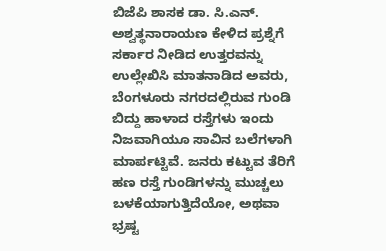ಬಿಜೆಪಿ ಶಾಸಕ ಡಾ. ಸಿ.ಎನ್. ಅಶ್ವತ್ಥನಾರಾಯಣ ಕೇಳಿದ ಪ್ರಶ್ನೆಗೆ ಸರ್ಕಾರ ನೀಡಿದ ಉತ್ತರವನ್ನು ಉಲ್ಲೇಖಿಸಿ ಮಾತನಾಡಿದ ಅವರು, ಬೆಂಗಳೂರು ನಗರದಲ್ಲಿರುವ ಗುಂಡಿ ಬಿದ್ದು ಹಾಳಾದ ರಸ್ತೆಗಳು ಇಂದು ನಿಜವಾಗಿಯೂ ಸಾವಿನ ಬಲೆಗಳಾಗಿ ಮಾರ್ಪಟ್ಟಿವೆ. ಜನರು ಕಟ್ಟುವ ತೆರಿಗೆ ಹಣ ರಸ್ತೆ ಗುಂಡಿಗಳನ್ನು ಮುಚ್ಚಲು ಬಳಕೆಯಾಗುತ್ತಿದೆಯೋ, ಅಥವಾ ಭ್ರಷ್ಟ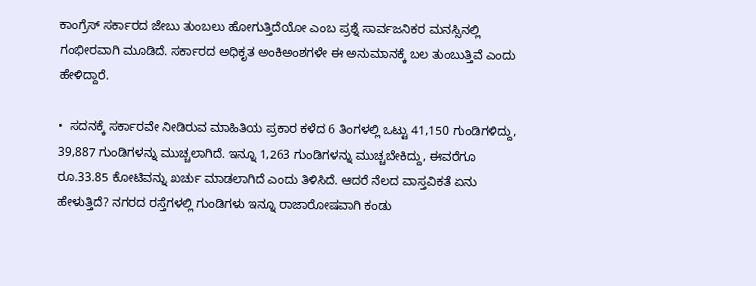ಕಾಂಗ್ರೆಸ್ ಸರ್ಕಾರದ ಜೇಬು ತುಂಬಲು ಹೋಗುತ್ತಿದೆಯೋ ಎಂಬ ಪ್ರಶ್ನೆ ಸಾರ್ವಜನಿಕರ ಮನಸ್ಸಿನಲ್ಲಿ ಗಂಭೀರವಾಗಿ ಮೂಡಿದೆ. ಸರ್ಕಾರದ ಅಧಿಕೃತ ಅಂಕಿಅಂಶಗಳೇ ಈ ಅನುಮಾನಕ್ಕೆ ಬಲ ತುಂಬುತ್ತಿವೆ ಎಂದು ಹೇಳಿದ್ದಾರೆ.

•  ಸದನಕ್ಕೆ ಸರ್ಕಾರವೇ ನೀಡಿರುವ ಮಾಹಿತಿಯ ಪ್ರಕಾರ ಕಳೆದ 6 ತಿಂಗಳಲ್ಲಿ ಒಟ್ಟು 41,150 ಗುಂಡಿಗಳಿದ್ದು, 39,887 ಗುಂಡಿಗಳನ್ನು ಮುಚ್ಚಲಾಗಿದೆ. ಇನ್ನೂ 1,263 ಗುಂಡಿಗಳನ್ನು ಮುಚ್ಚಬೇಕಿದ್ದು, ಈವರೆಗೂ ರೂ.33.85 ಕೋಟಿವನ್ನು ಖರ್ಚು ಮಾಡಲಾಗಿದೆ ಎಂದು ತಿಳಿಸಿದೆ. ಆದರೆ ನೆಲದ ವಾಸ್ತವಿಕತೆ ಏನು ಹೇಳುತ್ತಿದೆ? ನಗರದ ರಸ್ತೆಗಳಲ್ಲಿ ಗುಂಡಿಗಳು ಇನ್ನೂ ರಾಜಾರೋಷವಾಗಿ ಕಂಡು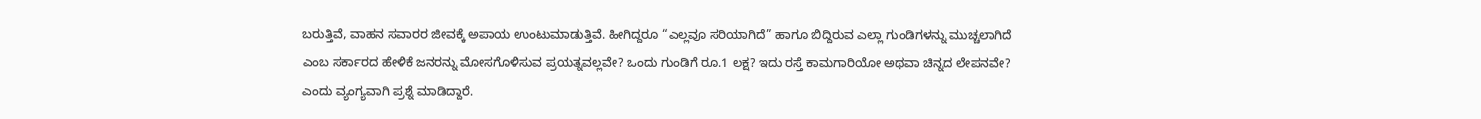ಬರುತ್ತಿವೆ, ವಾಹನ ಸವಾರರ ಜೀವಕ್ಕೆ ಅಪಾಯ ಉಂಟುಮಾಡುತ್ತಿವೆ. ಹೀಗಿದ್ದರೂ “ಎಲ್ಲವೂ ಸರಿಯಾಗಿದೆ” ಹಾಗೂ ಬಿದ್ದಿರುವ ಎಲ್ಲಾ ಗುಂಡಿಗಳನ್ನು ಮುಚ್ಚಲಾಗಿದೆ ಎಂಬ ಸರ್ಕಾರದ ಹೇಳಿಕೆ ಜನರನ್ನು ಮೋಸಗೊಳಿಸುವ ಪ್ರಯತ್ನವಲ್ಲವೇ? ಒಂದು ಗುಂಡಿಗೆ ರೂ.1 ಲಕ್ಷ? ಇದು ರಸ್ತೆ ಕಾಮಗಾರಿಯೋ ಅಥವಾ ಚಿನ್ನದ ಲೇಪನವೇ? ಎಂದು ವ್ಯಂಗ್ಯವಾಗಿ ಪ್ರಶ್ನೆ ಮಾಡಿದ್ದಾರೆ.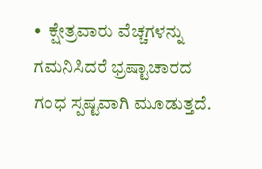•  ಕ್ಷೇತ್ರವಾರು ವೆಚ್ಚಗಳನ್ನು ಗಮನಿಸಿದರೆ ಭ್ರಷ್ಟಾಚಾರದ ಗಂಧ ಸ್ಪಷ್ಟವಾಗಿ ಮೂಡುತ್ತದೆ.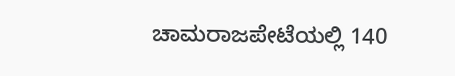ಚಾಮರಾಜಪೇಟೆಯಲ್ಲಿ 140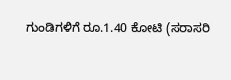ಗುಂಡಿಗಳಿಗೆ ರೂ.1.40 ಕೋಟಿ (ಸರಾಸರಿ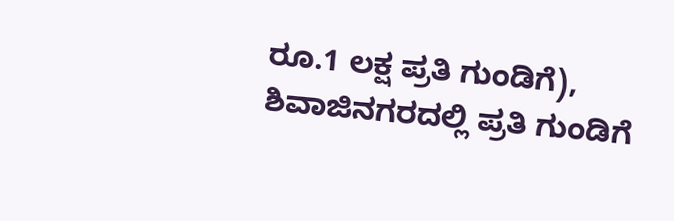ರೂ.1 ಲಕ್ಷ ಪ್ರತಿ ಗುಂಡಿಗೆ), ಶಿವಾಜಿನಗರದಲ್ಲಿ ಪ್ರತಿ ಗುಂಡಿಗೆ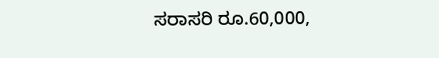ಸರಾಸರಿ ರೂ.60,000,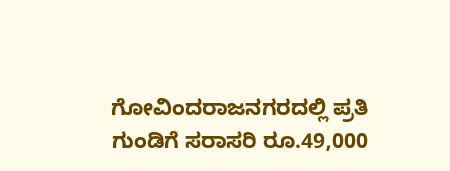ಗೋವಿಂದರಾಜನಗರದಲ್ಲಿ ಪ್ರತಿ ಗುಂಡಿಗೆ ಸರಾಸರಿ ರೂ.49,000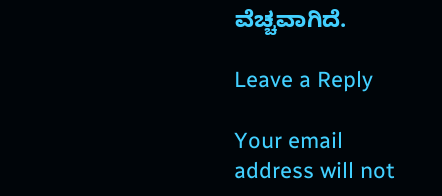ವೆಚ್ಚವಾಗಿದೆ.

Leave a Reply

Your email address will not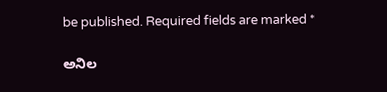be published. Required fields are marked *

ಅನಿಲ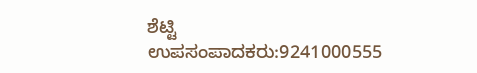ಶೆಟ್ಟಿ ಉಪಸಂಪಾದಕರು:9241000555